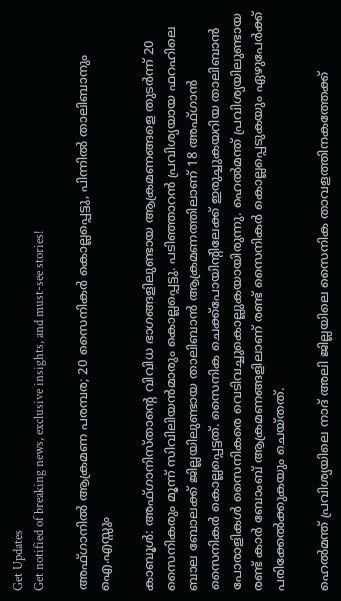Get Updates
Get notified of breaking news, exclusive insights, and must-see stories!

അഫ്ഗാനില്‍ ആക്രമണ പരമ്പര; 20 സൈനികര്‍ കൊല്ലപ്പെട്ടു, പിന്നില്‍ താലിബാനും ഐ.എസ്സും

കാബൂള്‍: അഫ്ഗാനിസ്താന്റെ വിവിധ ഭാഗങ്ങളിലുണ്ടായ ആക്രമണങ്ങളെ തുടര്‍ന്ന് 20 സൈനികരും മൂന്ന് സിവിലിയന്‍മാരും കൊല്ലപ്പെട്ടു. പടിഞ്ഞാറന്‍ പ്രവിശ്യയായ ഫറഹിലെ ബാല ബോലക്ക് ജില്ലയിലുണ്ടായ താലിബാന്‍ ആക്രമണത്തിലാണ് 18 അഫ്ഗാന്‍ സൈനികര്‍ കൊല്ലപ്പെട്ടത്. സൈനിക ചെക്ക്‌പോയിന്റിലേക്ക് ഇരുച്ചുകയറിയ താലിബാന്‍ പോരാളികള്‍ സൈനികരെ വെടിവച്ചുകൊല്ലുകയായിരുന്നു. ഹെല്‍മന്ത് പ്രവിശ്യയിലുണ്ടായ രണ്ട് കാര്‍ ബോംബ് ആക്രമണങ്ങളിലാണ് രണ്ട് സൈനികര്‍ കൊല്ലപ്പെടുകയും ഏഴുപേര്‍ക്ക് പരിക്കേല്‍ക്കുകയും ചെയ്തത്.

ഹെല്‍മന്ത് പ്രവിശ്യയിലെ നാദ് അലി ജില്ലയിലെ സൈനിക താവളത്തിനകത്തേക്ക്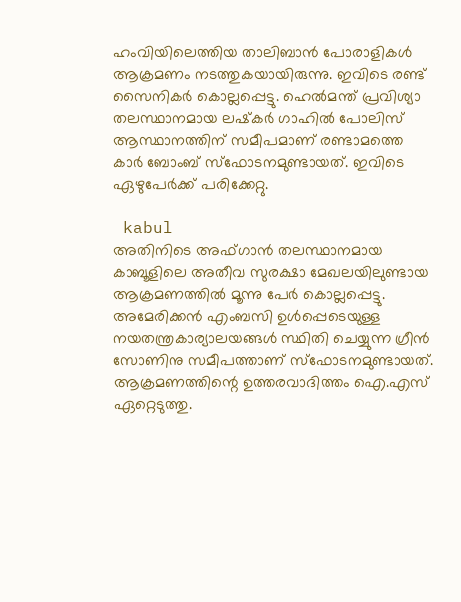ഹംവിയിലെത്തിയ താലിബാന്‍ പോരാളികള്‍ ആക്രമണം നടത്തുകയായിരുന്നു. ഇവിടെ രണ്ട് സൈനികര്‍ കൊല്ലപ്പെട്ടു. ഹെല്‍മന്ത് പ്രവിശ്യാ തലസ്ഥാനമായ ലഷ്‌കര്‍ ഗാഹില്‍ പോലിസ് ആസ്ഥാനത്തിന് സമീപമാണ് രണ്ടാമത്തെ കാര്‍ ബോംബ് സ്‌ഫോടനമുണ്ടായത്. ഇവിടെ ഏഴുപേര്‍ക്ക് പരിക്കേറ്റു.

 kabul
അതിനിടെ അഫ്ഗാന്‍ തലസ്ഥാനമായ കാബൂളിലെ അതീവ സുരക്ഷാ മേഖലയിലുണ്ടായ ആക്രമണത്തില്‍ മൂന്നു പേര്‍ കൊല്ലപ്പെട്ടു. അമേരിക്കന്‍ എംബസി ഉള്‍പ്പെടെയുള്ള നയതന്ത്രകാര്യാലയങ്ങള്‍ സ്ഥിതി ചെയ്യുന്ന ഗ്രീന്‍ സോണിനു സമീപത്താണ് സ്‌ഫോടനമുണ്ടായത്. ആക്രമണത്തിന്റെ ഉത്തരവാദിത്തം ഐ.എസ് ഏറ്റെടുത്തു.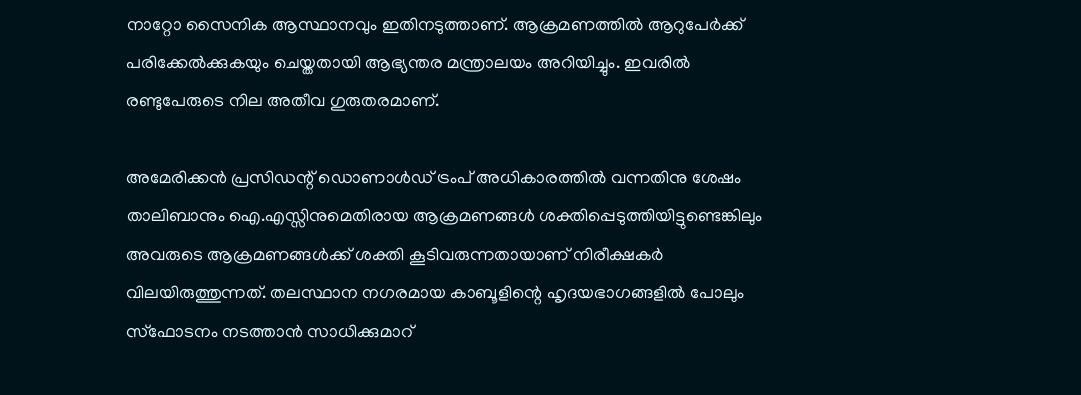നാറ്റോ സൈനിക ആസ്ഥാനവും ഇതിനടുത്താണ്. ആക്രമണത്തില്‍ ആറുപേര്‍ക്ക് പരിക്കേല്‍ക്കുകയും ചെയ്തതായി ആഭ്യന്തര മന്ത്രാലയം അറിയിച്ചും. ഇവരില്‍ രണ്ടുപേരുടെ നില അതീവ ഗുരുതരമാണ്.

അമേരിക്കന്‍ പ്രസിഡന്റ് ഡൊണാള്‍ഡ് ട്രംപ് അധികാരത്തില്‍ വന്നതിനു ശേഷം താലിബാനും ഐ.എസ്സിനുമെതിരായ ആക്രമണങ്ങള്‍ ശക്തിപ്പെടുത്തിയിട്ടുണ്ടെങ്കിലും അവരുടെ ആക്രമണങ്ങള്‍ക്ക് ശക്തി കൂടിവരുന്നതായാണ് നിരീക്ഷകര്‍ വിലയിരുത്തുന്നത്. തലസ്ഥാന നഗരമായ കാബൂളിന്റെ ഹൃദയഭാഗങ്ങളില്‍ പോലും സ്‌ഫോടനം നടത്താന്‍ സാധിക്കുമാറ്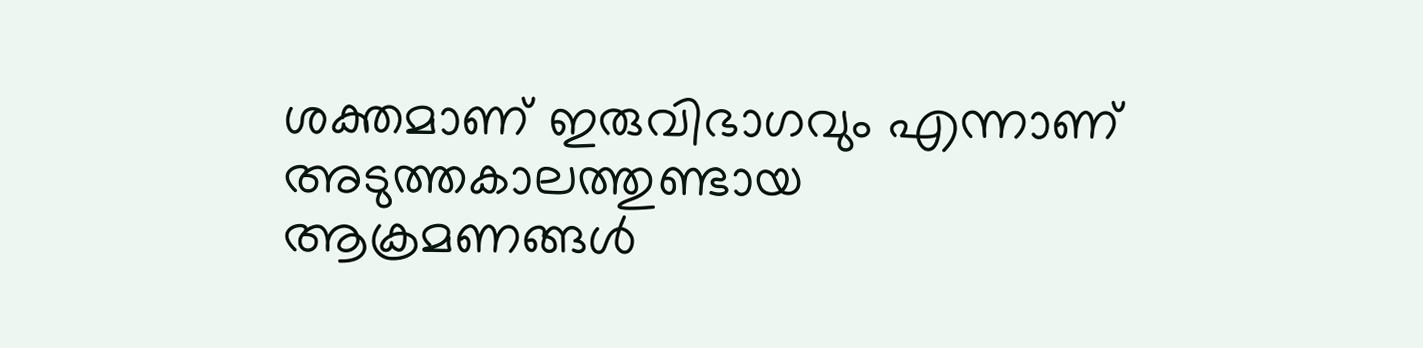ശക്തമാണ് ഇരുവിഭാഗവും എന്നാണ് അടുത്തകാലത്തുണ്ടായ ആക്രമണങ്ങള്‍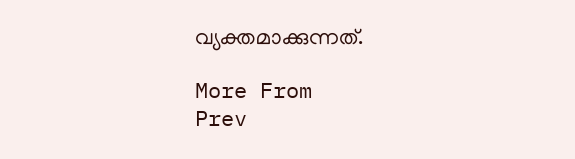വ്യക്തമാക്കുന്നത്.

More From
Prev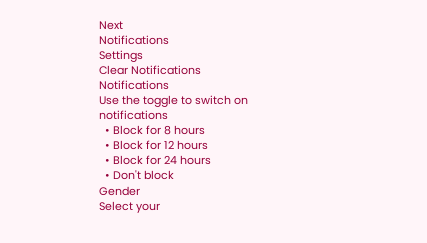Next
Notifications
Settings
Clear Notifications
Notifications
Use the toggle to switch on notifications
  • Block for 8 hours
  • Block for 12 hours
  • Block for 24 hours
  • Don't block
Gender
Select your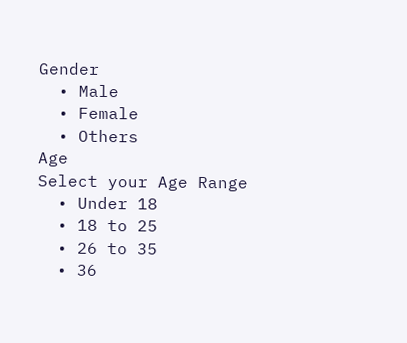Gender
  • Male
  • Female
  • Others
Age
Select your Age Range
  • Under 18
  • 18 to 25
  • 26 to 35
  • 36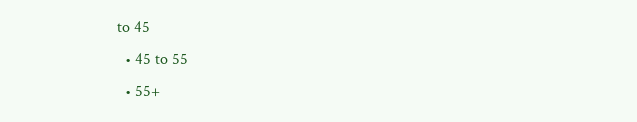to 45
  • 45 to 55
  • 55+